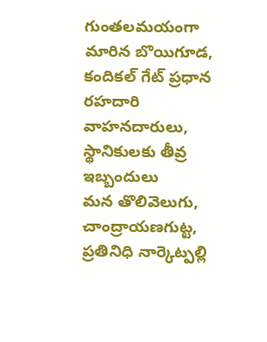గుంతలమయంగా మారిన బొయిగూడ, కందికల్ గేట్ ప్రధాన రహదారి
వాహనదారులు, స్థానికులకు తీవ్ర ఇబ్బందులు
మన తొలివెలుగు, చాంద్రాయణగుట్ట, ప్రతినిధి నార్కెట్పల్లి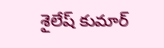శైలేష్ కుమార్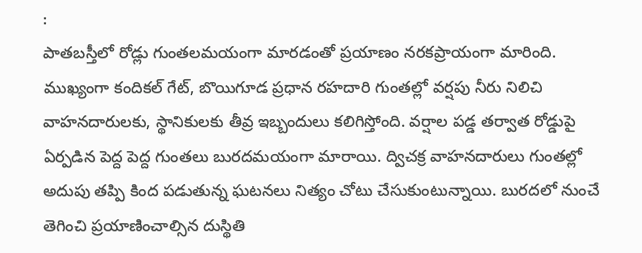:
పాతబస్తీలో రోడ్లు గుంతలమయంగా మారడంతో ప్రయాణం నరకప్రాయంగా మారింది. ముఖ్యంగా కందికల్ గేట్, బొయిగూడ ప్రధాన రహదారి గుంతల్లో వర్షపు నీరు నిలిచి వాహనదారులకు, స్థానికులకు తీవ్ర ఇబ్బందులు కలిగిస్తోంది. వర్షాల పడ్డ తర్వాత రోడ్డుపై ఏర్పడిన పెద్ద పెద్ద గుంతలు బురదమయంగా మారాయి. ద్విచక్ర వాహనదారులు గుంతల్లో అదుపు తప్పి కింద పడుతున్న ఘటనలు నిత్యం చోటు చేసుకుంటున్నాయి. బురదలో నుంచే తెగించి ప్రయాణించాల్సిన దుస్థితి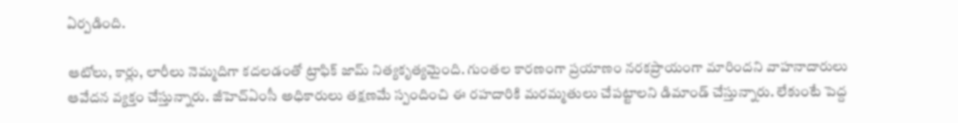ఏర్పడింది.

ఆటోలు, కార్లు, లారీలు నెమ్మదిగా కదలడంతో ట్రాఫిక్ జామ్ నిత్యకృత్యమైంది. గుంతల కారణంగా ప్రయాణం నరకప్రాయంగా మారిందని వాహనాదారులు ఆవేదన వ్యక్తం చేస్తున్నారు. జీహెచ్ఏంసీ అధికారులు తక్షణమే స్పందించి ఈ రహదారికి మరమ్మతులు చేపట్టాలని డిమాండ్ చేస్తున్నారు. లేకుంటే పెద్ద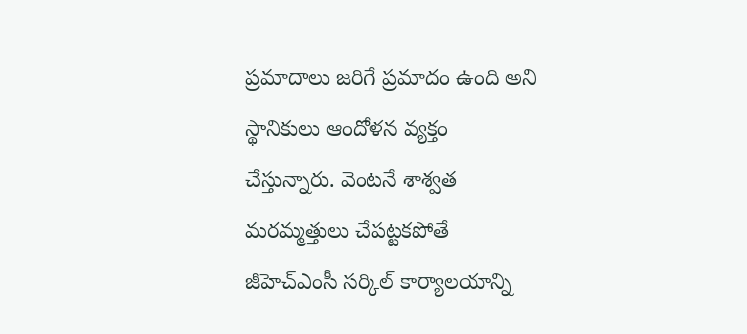ప్రమాదాలు జరిగే ప్రమాదం ఉంది అని స్థానికులు ఆందోళన వ్యక్తం చేస్తున్నారు. వెంటనే శాశ్వత మరమ్మత్తులు చేపట్టకపోతే జీహెచ్ఎంసీ సర్కిల్ కార్యాలయాన్ని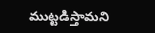ముట్టడిస్తామని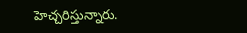హెచ్చరిస్తున్నారు.